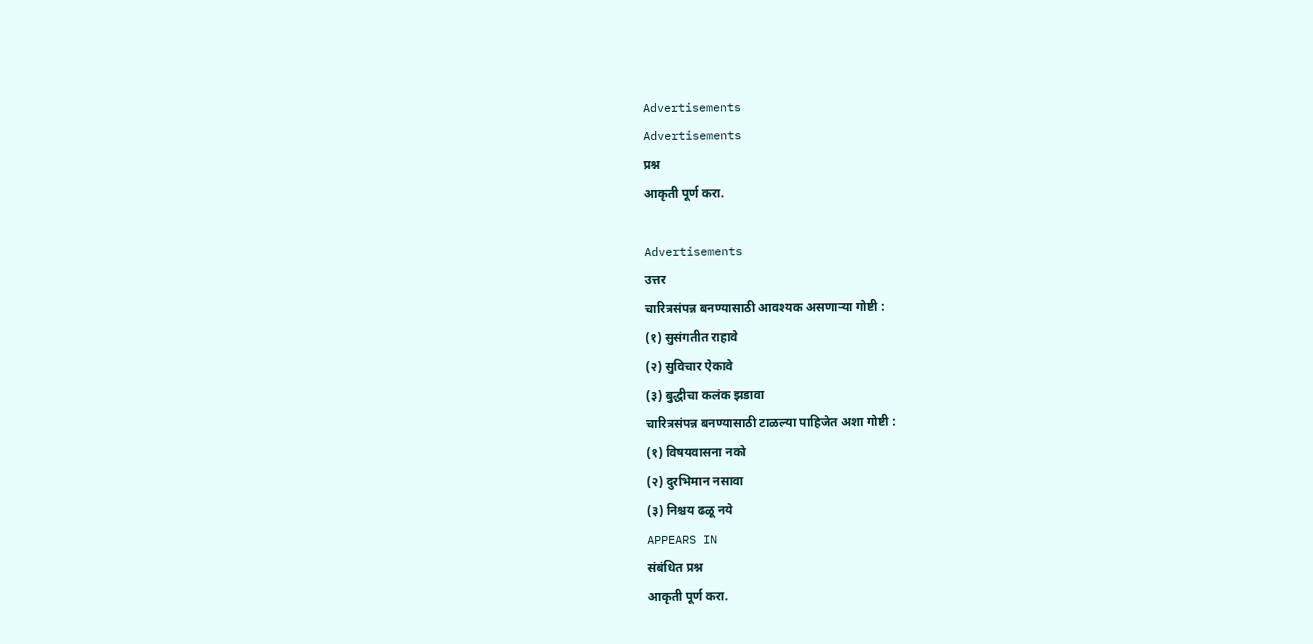Advertisements
Advertisements
प्रश्न
आकृती पूर्ण करा.

Advertisements
उत्तर
चारित्रसंपन्न बनण्यासाठी आवश्यक असणाऱ्या गोष्टी :
(१) सुसंगतीत राहावे
(२) सुविचार ऐकावे
(३) बुद्धीचा कलंक झडावा
चारित्रसंपन्न बनण्यासाठी टाळल्या पाहिजेत अशा गोष्टी :
(१) विषयवासना नको
(२) दुरभिमान नसावा
(३) निश्चय ढळू नये
APPEARS IN
संबंधित प्रश्न
आकृती पूर्ण करा.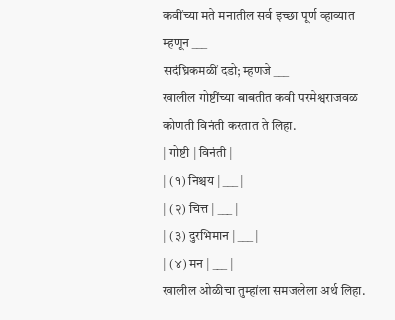कवींच्या मते मनातील सर्व इच्छा पूर्ण व्हाव्यात म्हणून ___
सदंघ्रिकमळीं दडो; म्हणजे ___
खालील गोष्टींच्या बाबतीत कवी परमेश्वराजवळ कोणती विनंती करतात ते लिहा.
| गोष्टी | विनंती |
| (१) निश्चय | ___ |
| (२) चित्त | ___ |
| (३) दुरभिमान | ___ |
| (४) मन | ___ |
खालील ओळीचा तुम्हांला समजलेला अर्थ लिहा.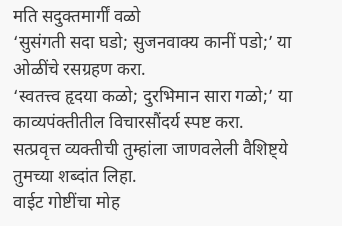मति सदुक्तमार्गीं वळो
‘सुसंगती सदा घडो; सुजनवाक्य कानीं पडो;’ या ओळींचे रसग्रहण करा.
‘स्वतत्त्व हृदया कळो; दुरभिमान सारा गळो;’ या काव्यपंक्तीतील विचारसौंदर्य स्पष्ट करा.
सत्प्रवृत्त व्यक्तीची तुम्हांला जाणवलेली वैशिष्ट्ये तुमच्या शब्दांत लिहा.
वाईट गोष्टींचा मोह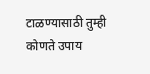टाळण्यासाठी तुम्ही कोणते उपाय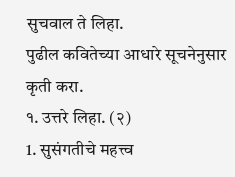सुचवाल ते लिहा.
पुढील कवितेच्या आधारे सूचनेनुसार कृती करा.
१. उत्तरे लिहा. (२)
1. सुसंगतीचे महत्त्व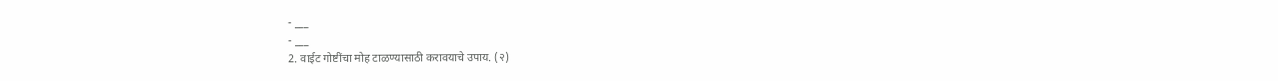- ___
- ___
2. वाईट गोष्टींचा मोह टाळण्यासाठी करावयाचे उपाय. (२)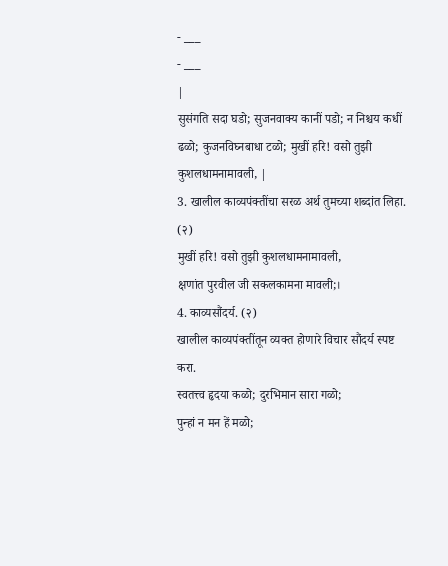- ___
- ___
|
सुसंगति सदा घडो; सुजनवाक्य कानीं पडो; न निश्चय कधीं ढळो; कुजनविघ्नबाधा टळो; मुखीं हरि! वसो तुझी कुशलधामनामावली, |
3. खालील काव्यपंक्तींचा सरळ अर्थ तुमच्या शब्दांत लिहा. (२)
मुखीं हरि! वसो तुझी कुशलधामनामावली,
क्षणांत पुरवील जी सकलकामना मावली;।
4. काव्यसौंदर्य. (२)
खालील काव्यपंक्तींतून व्यक्त होणारे विचार सौंदर्य स्पष्ट करा.
स्वतत्त्व हृदया कळो; दुरभिमान सारा गळो;
पुन्हां न मन हें मळो;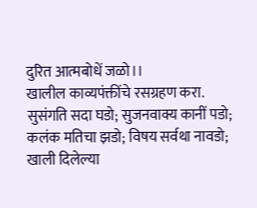दुरित आत्मबोधें जळो।।
खालील काव्यपंक्तींचे रसग्रहण करा.
सुसंगति सदा घडो; सुजनवाक्य कानीं पडो;
कलंक मतिचा झडो; विषय सर्वथा नावडो;
खाली दिलेल्या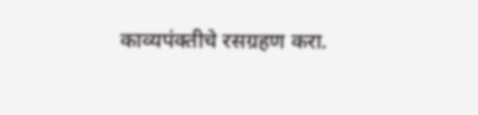काव्यपंक्तीचे रसग्रहण करा.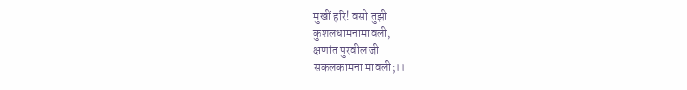मुखीं हरि! वसो तुझी
कुशलधामनामावली,
क्षणांत पुरवील जी
सकलकामना मावली;।।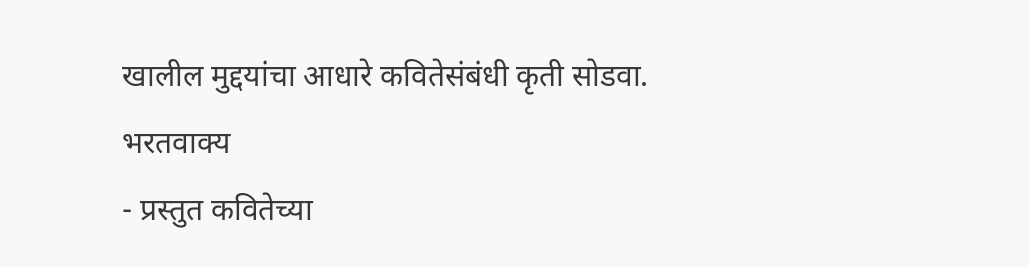खालील मुद्दयांचा आधारे कवितेसंबंधी कृती सोडवा.
भरतवाक्य
- प्रस्तुत कवितेच्या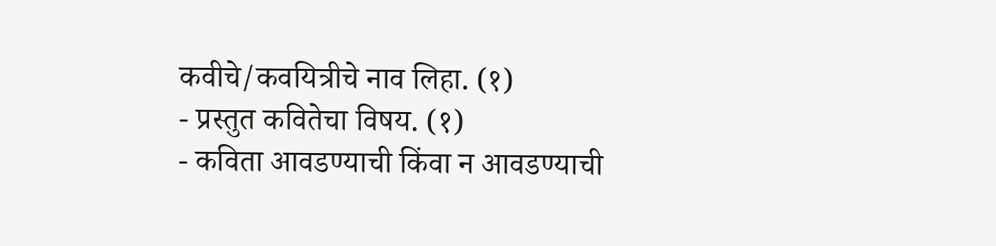कवीचे/कवयित्रीचे नाव लिहा. (१)
- प्रस्तुत कवितेचा विषय. (१)
- कविता आवडण्याची किंवा न आवडण्याची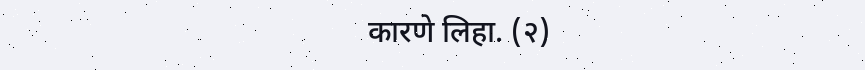कारणे लिहा. (२)